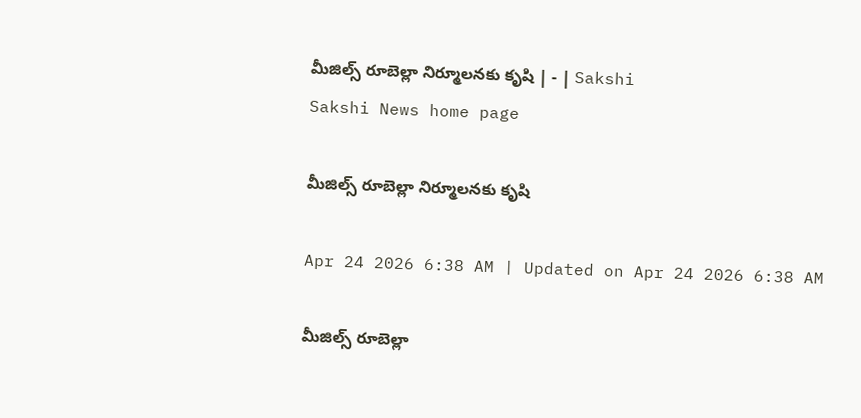మీజిల్స్‌ రూబెల్లా నిర్మూలనకు కృషి | - | Sakshi
Sakshi News home page

మీజిల్స్‌ రూబెల్లా నిర్మూలనకు కృషి

Apr 24 2026 6:38 AM | Updated on Apr 24 2026 6:38 AM

మీజిల్స్‌ రూబెల్లా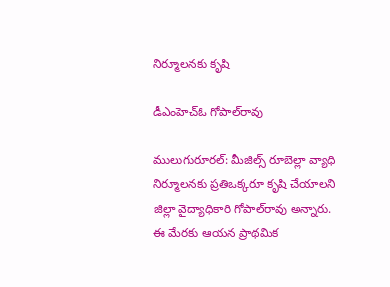నిర్మూలనకు కృషి

డీఎంహెచ్‌ఓ గోపాల్‌రావు

ములుగురూరల్‌: మీజిల్స్‌ రూబెల్లా వ్యాధి నిర్మూలనకు ప్రతిఒక్కరూ కృషి చేయాలని జిల్లా వైద్యాధికారి గోపాల్‌రావు అన్నారు. ఈ మేరకు ఆయన ప్రాథమిక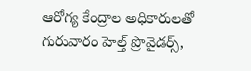ఆరోగ్య కేంద్రాల అధికారులతో గురువారం హెల్త్‌ ప్రొవైడర్స్‌,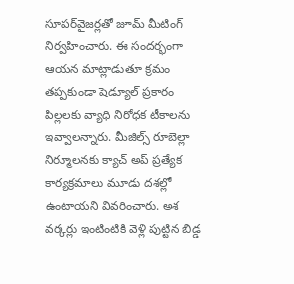సూపర్‌వైజర్లతో జూమ్‌ మీటింగ్‌ నిర్వహించారు. ఈ సందర్భంగా ఆయన మాట్లాడుతూ క్రమం తప్పకుండా షెడ్యూల్‌ ప్రకారం పిల్లలకు వ్యాధి నిరోధక టీకాలను ఇవ్వాలన్నారు. మీజిల్స్‌ రూబెల్లా నిర్మూలనకు క్యాచ్‌ అప్‌ ప్రత్యేక కార్యక్రమాలు మూడు దశల్లో ఉంటాయని వివరించారు. అశ వర్కర్లు ఇంటింటికి వెళ్లి పుట్టిన బిడ్డ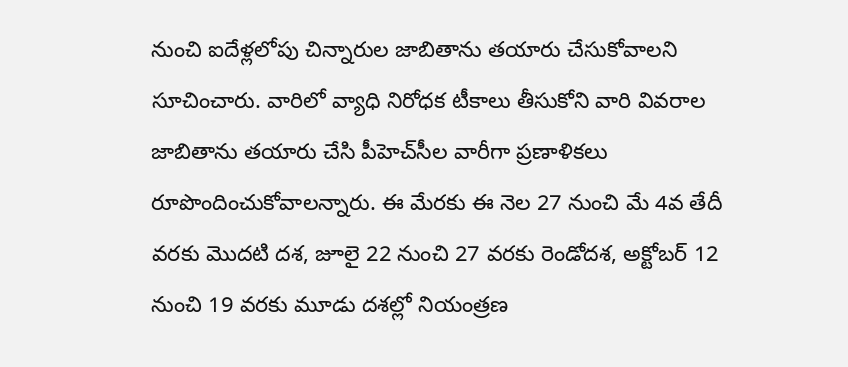నుంచి ఐదేళ్లలోపు చిన్నారుల జాబితాను తయారు చేసుకోవాలని సూచించారు. వారిలో వ్యాధి నిరోధక టీకాలు తీసుకోని వారి వివరాల జాబితాను తయారు చేసి పీహెచ్‌సీల వారీగా ప్రణాళికలు రూపొందించుకోవాలన్నారు. ఈ మేరకు ఈ నెల 27 నుంచి మే 4వ తేదీ వరకు మొదటి దశ, జూలై 22 నుంచి 27 వరకు రెండోదశ, అక్టోబర్‌ 12 నుంచి 19 వరకు మూడు దశల్లో నియంత్రణ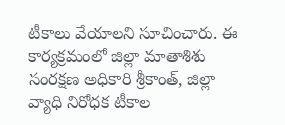టీకాలు వేయాలని సూచించారు. ఈ కార్యక్రమంలో జిల్లా మాతాశిశు సంరక్షణ అధికారి శ్రీకాంత్‌, జిల్లా వ్యాధి నిరోధక టీకాల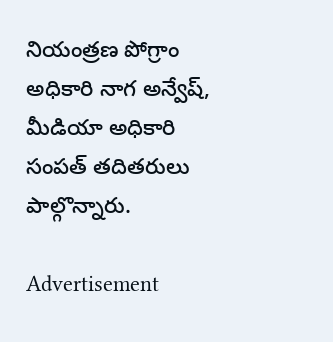నియంత్రణ పోగ్రాం అధికారి నాగ అన్వేష్‌, మీడియా అధికారి సంపత్‌ తదితరులు పాల్గొన్నారు.

Advertisement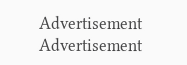Advertisement
Advertisement